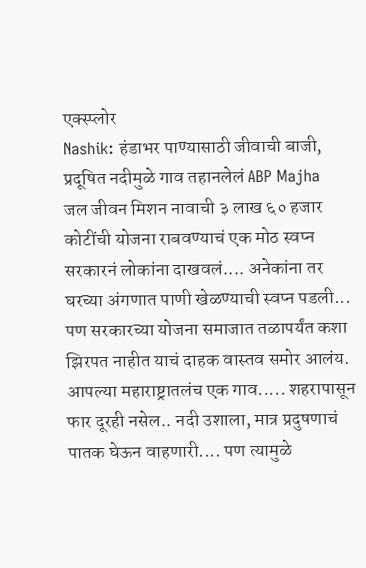एक्स्प्लोर
Nashik: हंडाभर पाण्यासाठी जीवाची बाजी, प्रदूषित नदीमुळे गाव तहानलेलं ABP Majha
जल जीवन मिशन नावाची ३ लाख ६० हजार कोटींची योजना राबवण्याचं एक मोठ स्वप्न सरकारनं लोकांना दाखवलं.... अनेकांना तर घरच्या अंगणात पाणी खेळण्याची स्वप्न पडली... पण सरकारच्या योजना समाजात तळापर्यंत कशा झिरपत नाहीत याचं दाहक वास्तव समोर आलंय. आपल्या महाराष्ट्रातलंच एक गाव..... शहरापासून फार दूरही नसेल.. नदी उशाला, मात्र प्रदुषणाचं पातक घेऊन वाहणारी.... पण त्यामुळे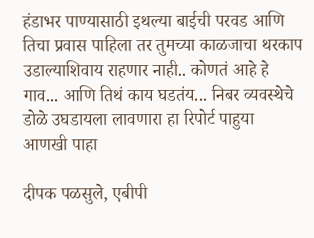हंडाभर पाण्यासाठी इथल्या बाईची परवड आणि तिचा प्रवास पाहिला तर तुमच्या काळजाचा थरकाप उडाल्याशिवाय राहणार नाही.. कोणतं आहे हे गाव... आणि तिथं काय घडतंय... निबर व्यवस्थेचे डोळे उघडायला लावणारा हा रिपोर्ट पाहुया
आणखी पाहा

दीपक पळसुले, एबीपी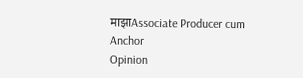माझाAssociate Producer cum Anchor
Opinion